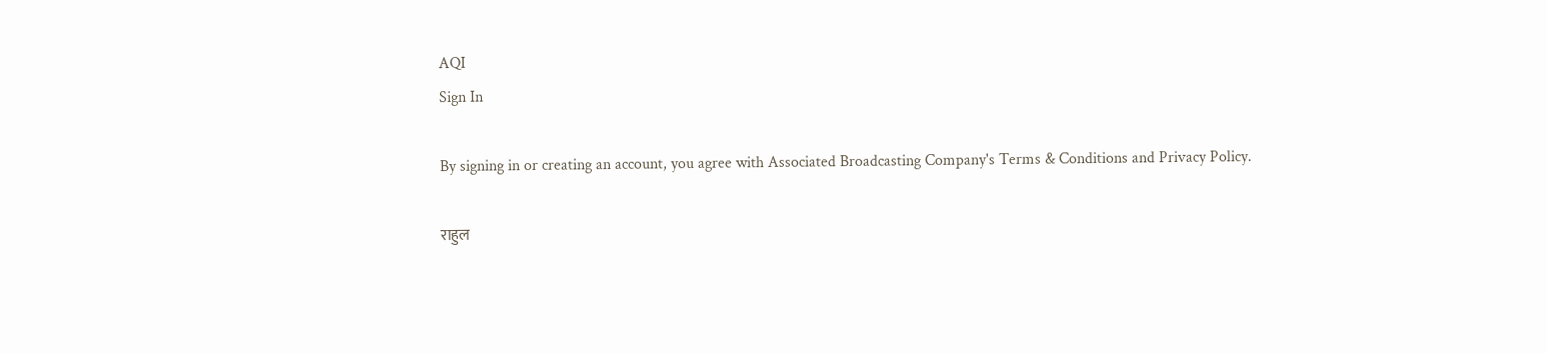AQI
Sign In

By signing in or creating an account, you agree with Associated Broadcasting Company's Terms & Conditions and Privacy Policy.

राहुल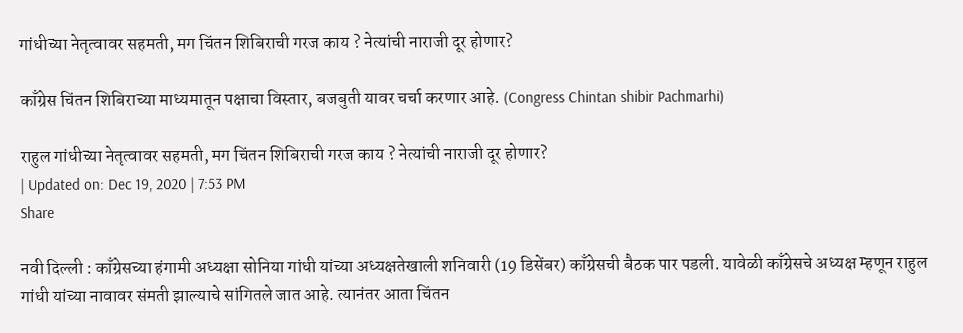गांधीच्या नेतृत्वावर सहमती, मग चिंतन शिबिराची गरज काय ? नेत्यांची नाराजी दूर होणार?

काँग्रेस चिंतन शिबिराच्या माध्यमातून पक्षाचा विस्तार, बजबुती यावर चर्चा करणार आहे. (Congress Chintan shibir Pachmarhi)

राहुल गांधीच्या नेतृत्वावर सहमती, मग चिंतन शिबिराची गरज काय ? नेत्यांची नाराजी दूर होणार?
| Updated on: Dec 19, 2020 | 7:53 PM
Share

नवी दिल्ली : काँग्रेसच्या हंगामी अध्यक्षा सोनिया गांधी यांच्या अध्यक्षतेखाली शनिवारी (19 डिसेंबर) काँग्रेसची बैठक पार पडली. यावेळी काँग्रेसचे अध्यक्ष म्हणून राहुल गांधी यांच्या नावावर संमती झाल्याचे सांगितले जात आहे. त्यानंतर आता चिंतन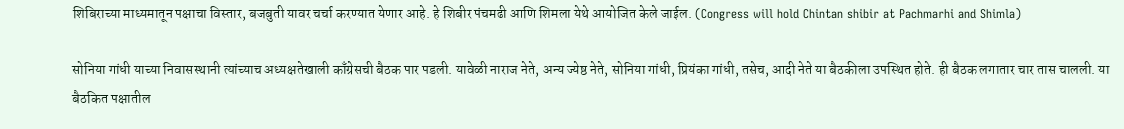शिबिराच्या माध्यमातून पक्षाचा विस्तार, बजबुती यावर चर्चा करण्यात येणार आहे. हे शिबीर पंचमढी आणि शिमला येथे आयोजित केले जाईल. (Congress will hold Chintan shibir at Pachmarhi and Shimla)

सोनिया गांधी याच्या निवासस्थानी त्यांच्याच अध्यक्षतेखाली काँग्रेसची बैठक पार पडली. यावेळी नाराज नेते, अन्य ज्येष्ठ नेते, सोनिया गांधी, प्रियंका गांधी, तसेच, आदी नेते या बैठकीला उपस्थित होते. ही बैठक लगातार चार तास चालली. या बैठकित पक्षातील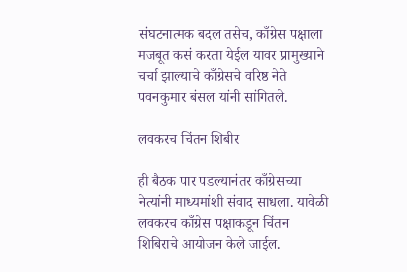संघटनात्मक बदल तसेच, काँग्रेस पक्षाला मजबूत कसं करता येईल यावर प्रामुख्याने चर्चा झाल्याचे काँग्रेसचे वरिष्ठ नेते पवनकुमार बंसल यांनी सांगितले.

लवकरच चिंतन शिबीर

ही बैठक पार पडल्यानंतर काँग्रेसच्या नेत्यांनी माध्यमांशी संवाद साधला. यावेळी लवकरच काँग्रेस पक्षाकडून चिंतन शिबिराचे आयोजन केले जाईल.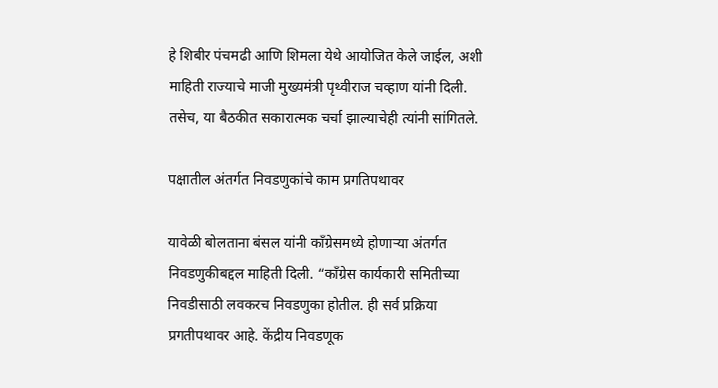हे शिबीर पंचमढी आणि शिमला येथे आयोजित केले जाईल, अशी माहिती राज्याचे माजी मुख्यमंत्री पृथ्वीराज चव्हाण यांनी दिली. तसेच, या बैठकीत सकारात्मक चर्चा झाल्याचेही त्यांनी सांगितले.

पक्षातील अंतर्गत निवडणुकांचे काम प्रगतिपथावर

यावेळी बोलताना बंसल यांनी काँग्रेसमध्ये होणाऱ्या अंतर्गत निवडणुकीबद्दल माहिती दिली. “काँग्रेस कार्यकारी समितीच्या निवडीसाठी लवकरच निवडणुका होतील. ही सर्व प्रक्रिया प्रगतीपथावर आहे. केंद्रीय निवडणूक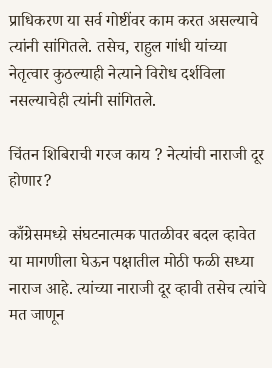प्राधिकरण या सर्व गोष्टींवर काम करत असल्याचे त्यांनी सांगितले. तसेच, राहुल गांधी यांच्या नेतृत्वार कुठल्याही नेत्याने विरोध दर्शविला नसल्याचेही त्यांनी सांगितले.

चिंतन शिबिराची गरज काय ? नेत्यांची नाराजी दूर होणार?

काँग्रेसमध्य़े संघटनात्मक पातळीवर बदल व्हावेत या मागणीला घेऊन पक्षातील मोठी फळी सध्या नाराज आहे. त्यांच्या नाराजी दूर व्हावी तसेच त्यांचे मत जाणून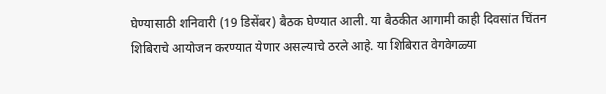घेण्यासाठी शनिवारी (19 डिसेंबर) बैठक घेण्यात आली. या बैठकीत आगामी काही दिवसांत चिंतन शिबिराचे आयोजन करण्यात येणार असल्याचे ठरले आहे. या शिबिरात वेगवेगळ्या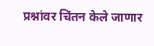प्रश्नांवर चिंतन केले जाणार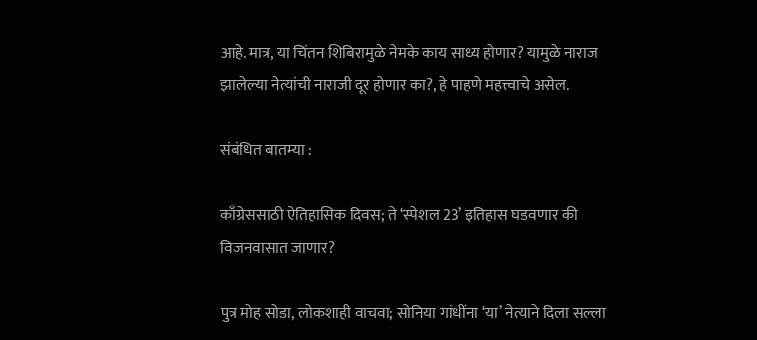आहे. मात्र, या चिंतन शिबिरामुळे नेमके काय साध्य होणार? यामुळे नाराज झालेल्या नेत्यांची नाराजी दूर होणार का?, हे पाहणे महत्त्वाचे असेल.

संबंधित बातम्या :

काँग्रेससाठी ऐतिहासिक दिवस; ते ‘स्पेशल 23’ इतिहास घडवणार की विजनवासात जाणार?

पुत्र मोह सोडा, लोकशाही वाचवा; सोनिया गांधींना ‘या’ नेत्याने दिला सल्ला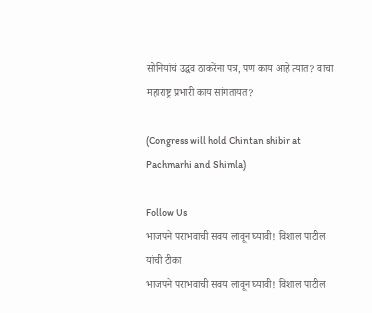सोनियांचं उद्धव ठाकरेंना पत्र, पण काय आहे त्यात? वाचा महाराष्ट्र प्रभारी काय सांगतायत?

(Congress will hold Chintan shibir at Pachmarhi and Shimla)

Follow Us
भाजपने पराभवाची सवय लावून घ्यावी! विशाल पाटील यांची टीका
भाजपने पराभवाची सवय लावून घ्यावी! विशाल पाटील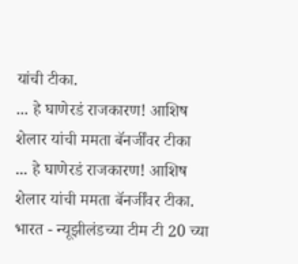यांची टीका.
... हे घाणेरडं राजकारण! आशिष शेलार यांची ममता बॅनर्जींवर टीका
... हे घाणेरडं राजकारण! आशिष शेलार यांची ममता बॅनर्जींवर टीका.
भारत - न्यूझीलंडच्या टीम टी 20 च्या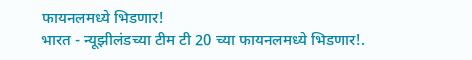फायनलमध्ये भिडणार!
भारत - न्यूझीलंडच्या टीम टी 20 च्या फायनलमध्ये भिडणार!.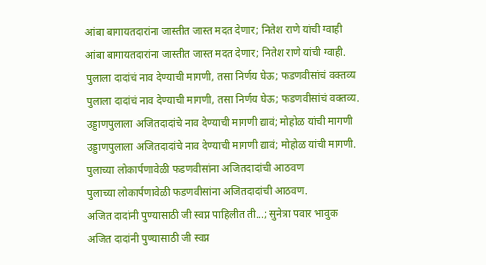आंबा बागायतदारांना जास्तीत जास्त मदत देणार; नितेश राणे यांची ग्वाही
आंबा बागायतदारांना जास्तीत जास्त मदत देणार; नितेश राणे यांची ग्वाही.
पुलाला दादांचं नाव देण्याची मागणी, तसा निर्णय घेऊ; फडणवीसांचं वक्तव्य
पुलाला दादांचं नाव देण्याची मागणी, तसा निर्णय घेऊ; फडणवीसांचं वक्तव्य.
उड्डाणपुलाला अजितदादांचे नाव देण्याची मागणी द्यावं; मोहोळ यांची मागणी
उड्डाणपुलाला अजितदादांचे नाव देण्याची मागणी द्यावं; मोहोळ यांची मागणी.
पुलाच्या लोकार्पणावेळी फडणवीसांना अजितदादांची आठवण
पुलाच्या लोकार्पणावेळी फडणवीसांना अजितदादांची आठवण.
अजित दादांनी पुण्यासाठी जी स्वप्न पाहिलीत ती...; सुनेत्रा पवार भावुक
अजित दादांनी पुण्यासाठी जी स्वप्न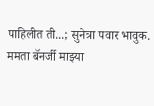पाहिलीत ती...; सुनेत्रा पवार भावुक.
ममता बॅनर्जी माझ्या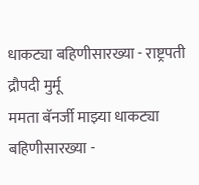धाकट्या बहिणीसारख्या - राष्ट्रपती द्रौपदी मुर्मू
ममता बॅनर्जी माझ्या धाकट्या बहिणीसारख्या -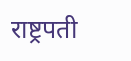राष्ट्रपती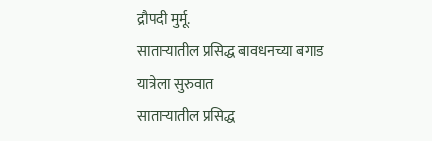द्रौपदी मुर्मू.
साताऱ्यातील प्रसिद्ध बावधनच्या बगाड यात्रेला सुरुवात
साताऱ्यातील प्रसिद्ध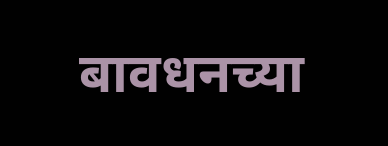बावधनच्या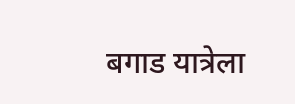बगाड यात्रेला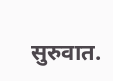सुरुवात.